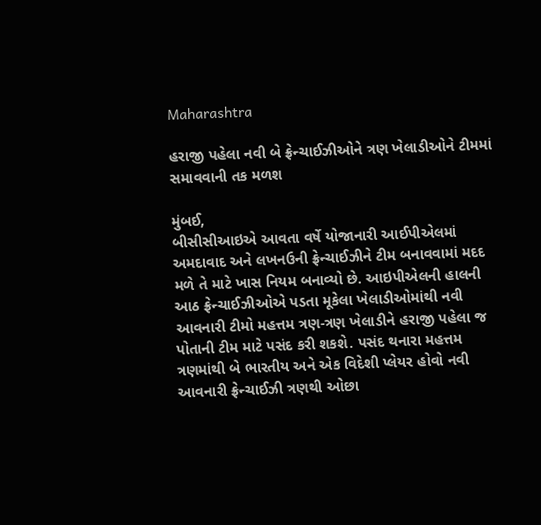Maharashtra

હરાજી પહેલા નવી બે ફ્રેન્ચાઈઝીઓને ત્રણ ખેલાડીઓને ટીમમાં સમાવવાની તક મળશ

મુંબઈ,
બીસીસીઆઇએ આવતા વર્ષે યોજાનારી આઈપીએલમાં અમદાવાદ અને લખનઉની ફ્રેન્ચાઈઝીને ટીમ બનાવવામાં મદદ મળે તે માટે ખાસ નિયમ બનાવ્યો છે. આઇપીએલની હાલની આઠ ફ્રેન્ચાઈઝીઓએ પડતા મૂકેલા ખેલાડીઓમાંથી નવી આવનારી ટીમો મહત્તમ ત્રણ-ત્રણ ખેલાડીને હરાજી પહેલા જ પોતાની ટીમ માટે પસંદ કરી શકશે. પસંદ થનારા મહત્તમ ત્રણમાંથી બે ભારતીય અને એક વિદેશી પ્લેયર હોવો નવી આવનારી ફ્રેન્ચાઈઝી ત્રણથી ઓછા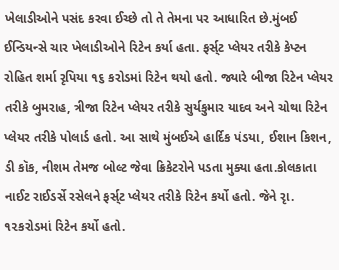ખેલાડીઓને પસંદ કરવા ઈચ્છે તો તે તેમના પર આધારિત છે.મુંબઈ ઈન્ડિયન્સે ચાર ખેલાડીઓને રિટેન કર્યા હતા. ફર્સ્‌ટ પ્લેયર તરીકે કેપ્ટન રોહિત શર્મા રૃપિયા ૧૬ કરોડમાં રિટેન થયો હતો. જ્યારે બીજા રિટેન પ્લેયર તરીકે બુમરાહ, ત્રીજા રિટેન પ્લેયર તરીકે સુર્યકુમાર યાદવ અને ચોથા રિટેન પ્લેયર તરીકે પોલાર્ડ હતો. આ સાથે મુંબઈએ હાર્દિક પંડયા, ઈશાન કિશન, ડી કૉક, નીશમ તેમજ બોલ્ટ જેવા ક્રિકેટરોને પડતા મુક્યા હતા.કોલકાતા નાઈટ રાઈડર્સે રસેલને ફર્સ્‌ટ પ્લેયર તરીકે રિટેન કર્યો હતો. જેને રૃા. ૧૨કરોડમાં રિટેન કર્યો હતો.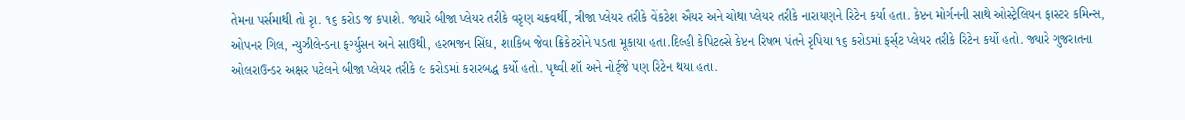તેમના પર્સમાથી તો રૃા. ૧૬ કરોડ જ કપાશે. જ્યારે બીજા પ્લેયર તરીકે વરૃણ ચક્રવર્થી, ત્રીજા પ્લેયર તરીકે વેંકટેશ ઐયર અને ચોથા પ્લેયર તરીકે નારાયણને રિટેન કર્યા હતા. કેપ્ટન મોર્ગનની સાથે ઓસ્ટ્રેલિયન ફાસ્ટર કમિન્સ, ઓપનર ગિલ, ન્યુઝીલેન્ડના ફર્ગ્યુસન અને સાઉથી, હરભજન સિંઘ, શાકિબ જેવા ક્રિકેટરોને પડતા મૂકાયા હતા.દિલ્હી કેપિટલ્સે કેપ્ટન રિષભ પંતને રૃપિયા ૧૬ કરોડમાં ફર્સ્‌ટ પ્લેયર તરીકે રિટેન કર્યો હતો. જ્યારે ગુજરાતના ઓલરાઉન્ડર અક્ષર પટેલને બીજા પ્લેયર તરીકે ૯ કરોડમાં કરારબદ્ધ કર્યો હતો. પૃથ્વી શૉ અને નોર્ટ્‌જે પણ રિટેન થયા હતા.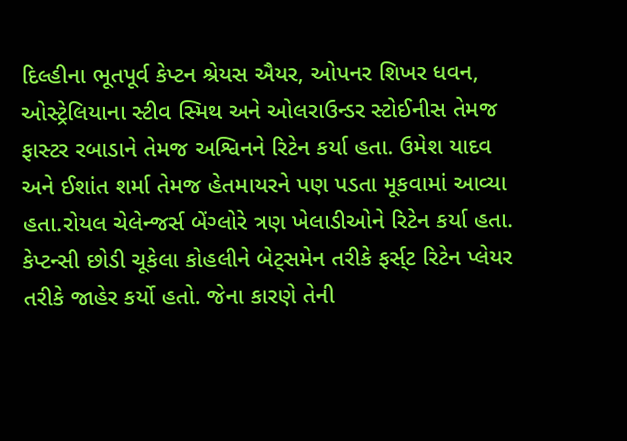દિલ્હીના ભૂતપૂર્વ કેપ્ટન શ્રેયસ ઐયર, ઓપનર શિખર ધવન, ઓસ્ટ્રેલિયાના સ્ટીવ સ્મિથ અને ઓલરાઉન્ડર સ્ટોઈનીસ તેમજ ફાસ્ટર રબાડાને તેમજ અશ્વિનને રિટેન કર્યા હતા. ઉમેશ યાદવ અને ઈશાંત શર્મા તેમજ હેતમાયરને પણ પડતા મૂકવામાં આવ્યા હતા.રોયલ ચેલેન્જર્સ બેંગ્લોરે ત્રણ ખેલાડીઓને રિટેન કર્યા હતા. કેપ્ટન્સી છોડી ચૂકેલા કોહલીને બેટ્‌સમેન તરીકે ફર્સ્‌ટ રિટેન પ્લેયર તરીકે જાહેર કર્યો હતો. જેના કારણે તેની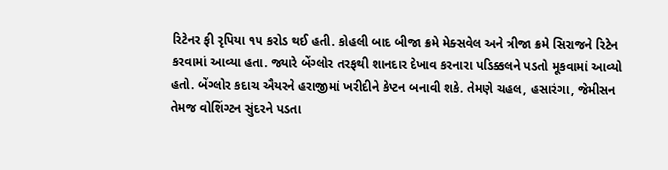રિટેનર ફી રૃપિયા ૧૫ કરોડ થઈ હતી. કોહલી બાદ બીજા ક્રમે મેક્સવેલ અને ત્રીજા ક્રમે સિરાજને રિટેન કરવામાં આવ્યા હતા. જ્યારે બેંગ્લોર તરફથી શાનદાર દેખાવ કરનારા પડિક્કલને પડતો મૂકવામાં આવ્યો હતો. બેંગ્લોર કદાચ ઐયરને હરાજીમાં ખરીદીને કેપ્ટન બનાવી શકે. તેમણે ચહલ, હસારંગા, જેમીસન તેમજ વોશિંગ્ટન સુંદરને પડતા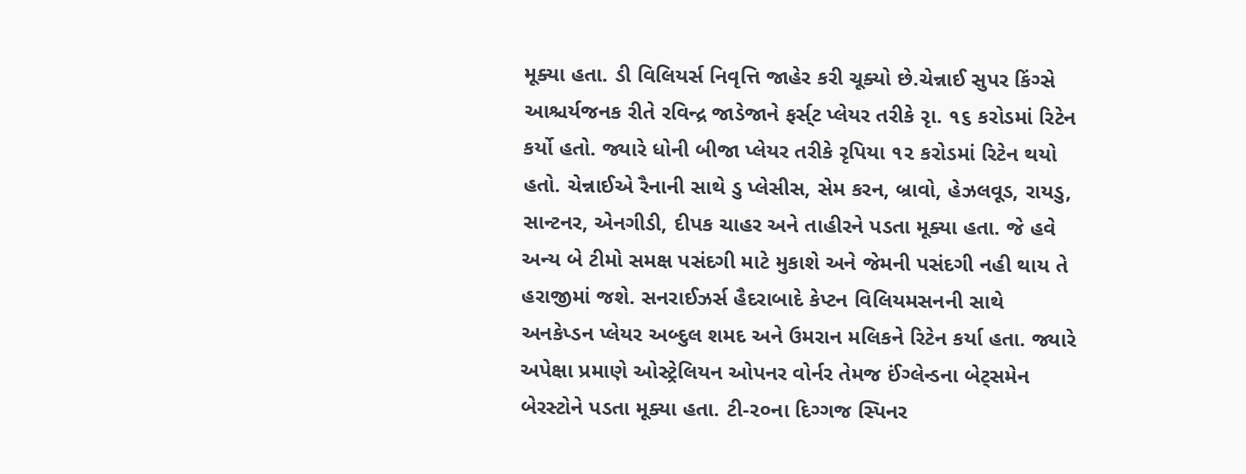મૂક્યા હતા. ડી વિલિયર્સ નિવૃત્તિ જાહેર કરી ચૂક્યો છે.ચેન્નાઈ સુપર કિંગ્સે આશ્ચર્યજનક રીતે રવિન્દ્ર જાડેજાને ફર્સ્‌ટ પ્લેયર તરીકે રૃા. ૧૬ કરોડમાં રિટેન કર્યો હતો. જ્યારે ધોની બીજા પ્લેયર તરીકે રૃપિયા ૧૨ કરોડમાં રિટેન થયો હતો. ચેન્નાઈએ રૈનાની સાથે ડુ પ્લેસીસ, સેમ કરન, બ્રાવો, હેઝલવૂડ, રાયડુ, સાન્ટનર, એનગીડી, દીપક ચાહર અને તાહીરને પડતા મૂક્યા હતા. જે હવે અન્ય બે ટીમો સમક્ષ પસંદગી માટે મુકાશે અને જેમની પસંદગી નહી થાય તે હરાજીમાં જશે. સનરાઈઝર્સ હૈદરાબાદે કેપ્ટન વિલિયમસનની સાથે અનકેપ્ડન પ્લેયર અબ્દુલ શમદ અને ઉમરાન મલિકને રિટેન કર્યા હતા. જ્યારે અપેક્ષા પ્રમાણે ઓસ્ટ્રેલિયન ઓપનર વોર્નર તેમજ ઈંગ્લેન્ડના બેટ્‌સમેન બેરસ્ટોને પડતા મૂક્યા હતા. ટી-૨૦ના દિગ્ગજ સ્પિનર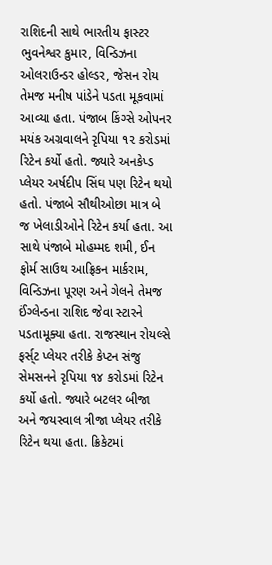રાશિદની સાથે ભારતીય ફાસ્ટર ભુવનેશ્વર કુમાર, વિન્ડિઝના ઓલરાઉન્ડર હોલ્ડર, જેસન રોય તેમજ મનીષ પાંડેને પડતા મૂકવામાં આવ્યા હતા. પંજાબ કિંગ્સે ઓપનર મયંક અગ્રવાલને રૃપિયા ૧૨ કરોડમાં રિટેન કર્યો હતો. જ્યારે અનકેપ્ડ પ્લેયર અર્ષદીપ સિંઘ પણ રિટેન થયો હતો. પંજાબે સૌથીઓછા માત્ર બે જ ખેલાડીઓને રિટેન કર્યા હતા. આ સાથે પંજાબે મોહમ્મદ શમી, ઈન ફોર્મ સાઉથ આફ્રિકન માર્કરામ, વિન્ડિઝના પૂરણ અને ગેલને તેમજ ઈંગ્લેન્ડના રાશિદ જેવા સ્ટારને પડતામૂક્યા હતા. રાજસ્થાન રોયલ્સે ફર્સ્‌ટ પ્લેયર તરીકે કેપ્ટન સંજુ સેમસનને રૃપિયા ૧૪ કરોડમાં રિટેન કર્યો હતો. જ્યારે બટલર બીજા અને જયસ્વાલ ત્રીજા પ્લેયર તરીકે રિટેન થયા હતા. ક્રિકેટમાં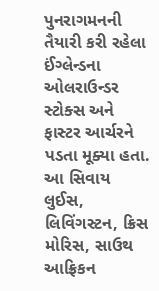પુનરાગમનની તૈયારી કરી રહેલા ઈંગ્લેન્ડના ઓલરાઉન્ડર સ્ટોક્સ અને ફાસ્ટર આર્ચરને પડતા મૂક્યા હતા. આ સિવાય લુઈસ, લિવિંગસ્ટન, ક્રિસ મોરિસ, સાઉથ આફ્રિકન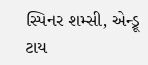સ્પિનર શમ્સી, એન્ડ્રૂ ટાય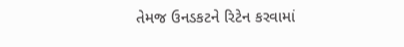તેમજ ઉનડકટને રિટેન કરવામાં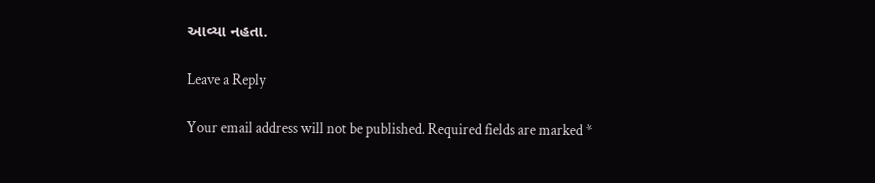આવ્યા નહતા.

Leave a Reply

Your email address will not be published. Required fields are marked *